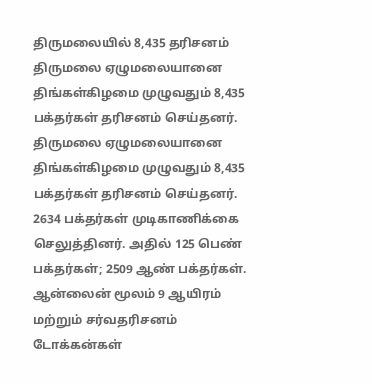திருமலையில் 8,435 தரிசனம்
திருமலை ஏழுமலையானை திங்கள்கிழமை முழுவதும் 8,435 பக்தர்கள் தரிசனம் செய்தனர்.
திருமலை ஏழுமலையானை திங்கள்கிழமை முழுவதும் 8,435 பக்தர்கள் தரிசனம் செய்தனர்.
2634 பக்தர்கள் முடிகாணிக்கை செலுத்தினர். அதில் 125 பெண் பக்தர்கள்; 2509 ஆண் பக்தர்கள்.
ஆன்லைன் மூலம் 9 ஆயிரம் மற்றும் சர்வதரிசனம் டோக்கன்கள்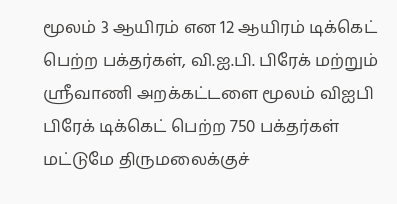மூலம் 3 ஆயிரம் என 12 ஆயிரம் டிக்கெட் பெற்ற பக்தர்கள், வி.ஐ.பி. பிரேக் மற்றும் ஸ்ரீவாணி அறக்கட்டளை மூலம் விஐபி பிரேக் டிக்கெட் பெற்ற 750 பக்தர்கள் மட்டுமே திருமலைக்குச்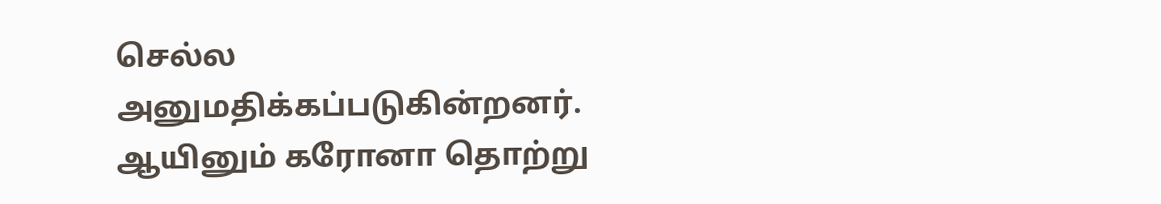செல்ல அனுமதிக்கப்படுகின்றனர். ஆயினும் கரோனா தொற்று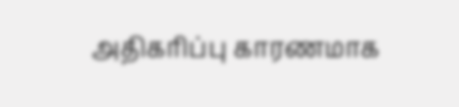அதிகரிப்பு காரணமாக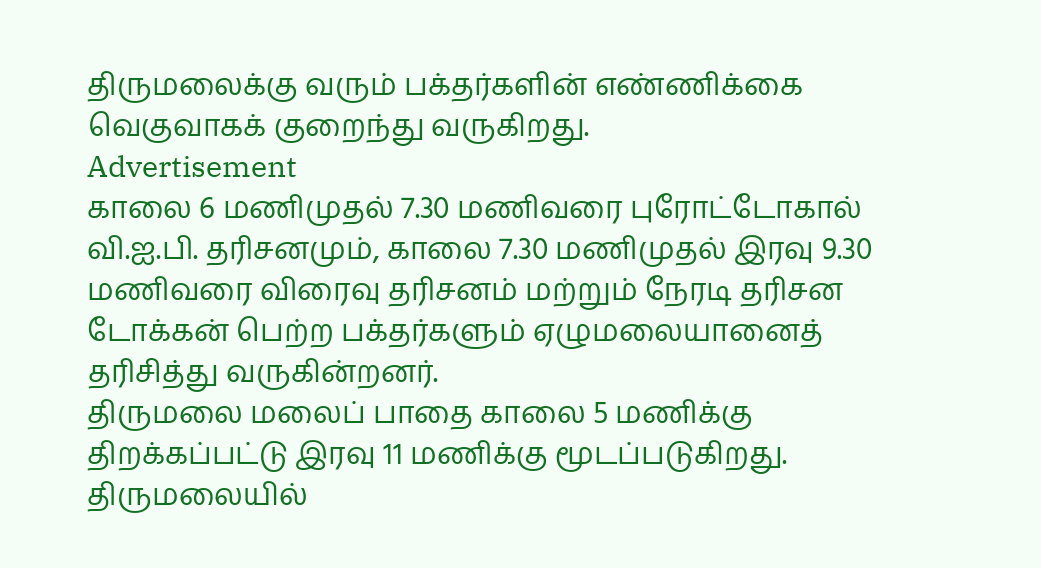திருமலைக்கு வரும் பக்தர்களின் எண்ணிக்கை வெகுவாகக் குறைந்து வருகிறது.
Advertisement
காலை 6 மணிமுதல் 7.30 மணிவரை புரோட்டோகால் வி.ஐ.பி. தரிசனமும், காலை 7.30 மணிமுதல் இரவு 9.30 மணிவரை விரைவு தரிசனம் மற்றும் நேரடி தரிசன டோக்கன் பெற்ற பக்தர்களும் ஏழுமலையானைத் தரிசித்து வருகின்றனர்.
திருமலை மலைப் பாதை காலை 5 மணிக்கு திறக்கப்பட்டு இரவு 11 மணிக்கு மூடப்படுகிறது. திருமலையில்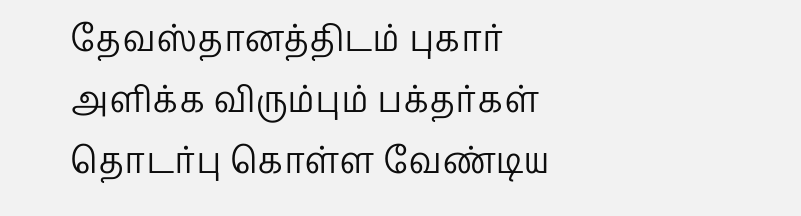தேவஸ்தானத்திடம் புகார் அளிக்க விரும்பும் பக்தர்கள் தொடர்பு கொள்ள வேண்டிய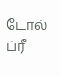டோல் ப்ரீ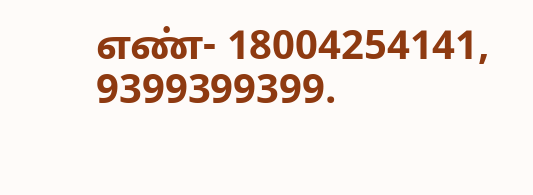எண்- 18004254141, 9399399399.